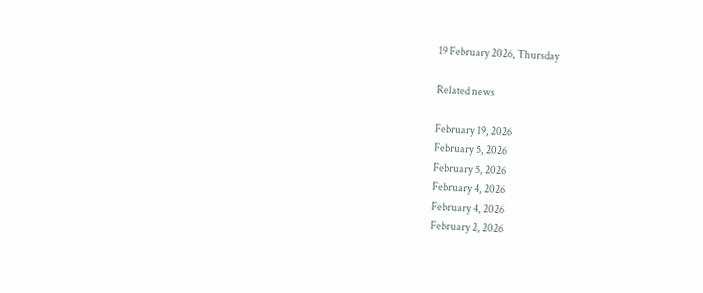19 February 2026, Thursday

Related news

February 19, 2026
February 5, 2026
February 5, 2026
February 4, 2026
February 4, 2026
February 2, 2026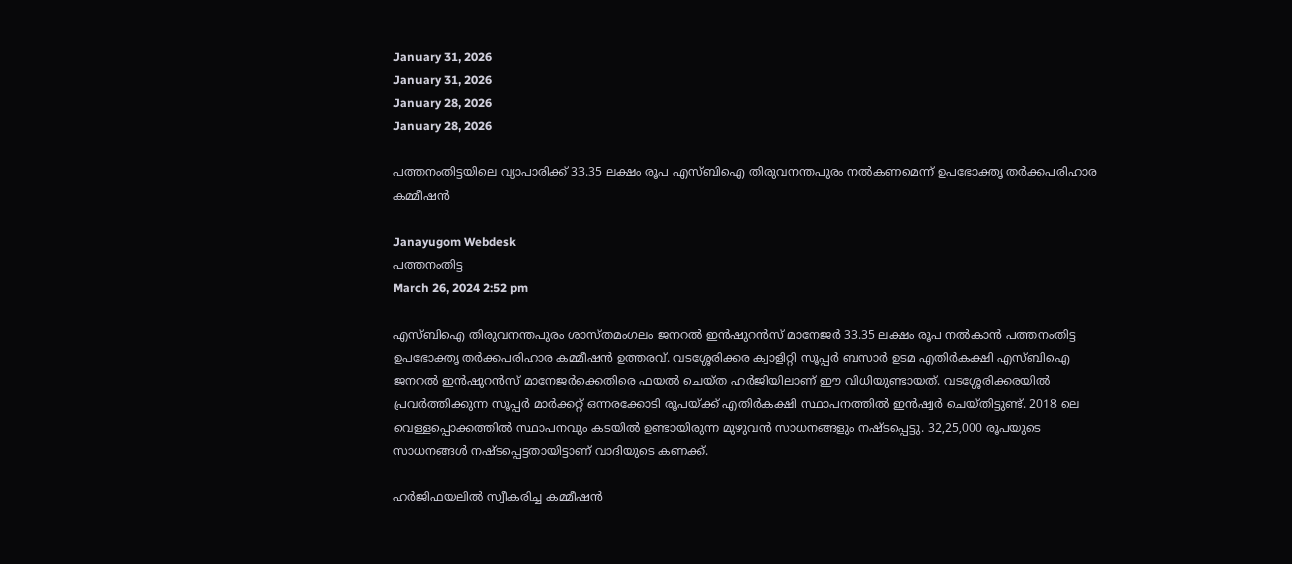January 31, 2026
January 31, 2026
January 28, 2026
January 28, 2026

പത്തനംതിട്ടയിലെ വ്യാപാരിക്ക് 33.35 ലക്ഷം രൂപ എസ്ബിഐ തിരുവനന്തപുരം നല്‍കണമെന്ന് ഉപഭോക്തൃ തർക്കപരിഹാര കമ്മീഷൻ

Janayugom Webdesk
പത്തനംതിട്ട
March 26, 2024 2:52 pm

എസ്ബിഐ തിരുവനന്തപുരം ശാസ്‌തമംഗലം ജനറൽ ഇൻഷുറൻസ് മാനേജർ 33.35 ലക്ഷം രൂപ നല്‍കാന്‍ പത്തനംതിട്ട ഉപഭോക്തൃ തർക്കപരിഹാര കമ്മീഷൻ ഉത്തരവ്. വടശ്ശേരിക്കര ക്വാളിറ്റി സൂപ്പർ ബസാർ ഉടമ എതിർകക്ഷി എസ്ബിഐ ജനറൽ ഇൻഷുറൻസ് മാനേജർക്കെതിരെ ഫയൽ ചെയ്ത ഹർജിയിലാണ് ഈ വിധിയുണ്ടായത്. വടശ്ശേരിക്കരയിൽ പ്രവർത്തിക്കുന്ന സൂപ്പർ മാർക്കറ്റ് ഒന്നരക്കോടി രൂപയ്ക്ക് എതിർകക്ഷി സ്ഥാപനത്തിൽ ഇൻഷ്വർ ചെയ്തിട്ടുണ്ട്. 2018 ലെ വെള്ളപ്പൊക്കത്തിൽ സ്ഥാപനവും കടയിൽ ഉണ്ടായിരുന്ന മുഴുവൻ സാധനങ്ങളും നഷ്ടപ്പെട്ടു. 32,25,000 രൂപയുടെ സാധനങ്ങൾ നഷ്ടപ്പെട്ടതായിട്ടാണ് വാദിയുടെ കണക്ക്.

ഹർജിഫയലിൽ സ്വീകരിച്ച കമ്മീഷൻ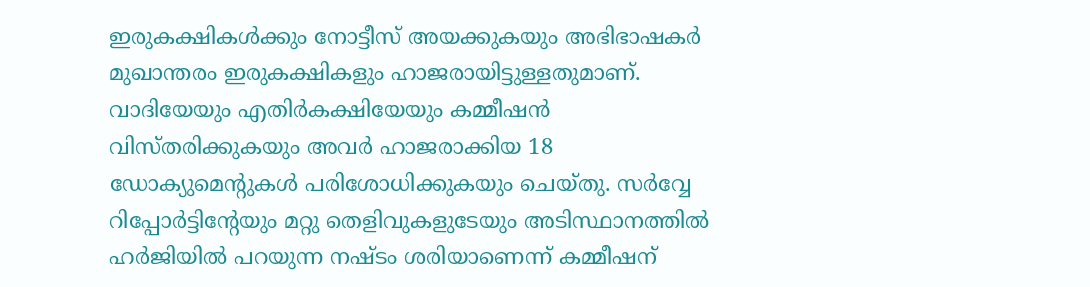ഇരുകക്ഷികൾക്കും നോട്ടീസ് അയക്കുകയും അഭിഭാഷകർ മുഖാന്തരം ഇരുകക്ഷികളും ഹാജരായിട്ടുള്ളതുമാണ്. വാദിയേയും എതിർകക്ഷിയേയും കമ്മീഷൻ വിസ്‌തരിക്കുകയും അവർ ഹാജരാക്കിയ 18 ഡോക്യുമെന്റുകൾ പരിശോധിക്കുകയും ചെയ്തു. സർവ്വേ റിപ്പോർട്ടിൻ്റേയും മറ്റു തെളിവുകളുടേയും അടിസ്ഥാനത്തിൽ ഹർജിയിൽ പറയുന്ന നഷ്ടം ശരിയാണെന്ന് കമ്മീഷന്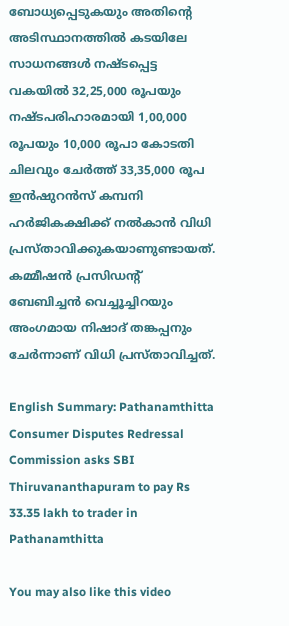ബോധ്യപ്പെടുകയും അതിന്റെ അടിസ്ഥാനത്തിൽ കടയിലേ സാധനങ്ങൾ നഷ്‌ടപ്പെട്ട വകയിൽ 32,25,000 രൂപയും നഷ്ടപരിഹാരമായി 1,00,000 രൂപയും 10,000 രൂപാ കോടതി ചിലവും ചേർത്ത് 33,35,000 രൂപ ഇൻഷുറൻസ് കമ്പനി ഹർജികക്ഷിക്ക് നൽകാൻ വിധി പ്രസ്‌താവിക്കുകയാണുണ്ടായത്. കമ്മീഷൻ പ്രസിഡന്റ് ബേബിച്ചൻ വെച്ചൂച്ചിറയും അംഗമായ നിഷാദ് തങ്കപ്പനും ചേർന്നാണ് വിധി പ്രസ്താവിച്ചത്.

English Summary: Pathanamthitta Consumer Disputes Redressal Commission asks SBI Thiruvananthapuram to pay Rs 33.35 lakh to trader in Pathanamthitta

You may also like this video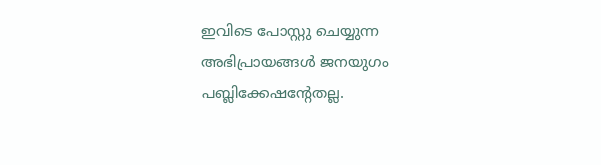ഇവിടെ പോസ്റ്റു ചെയ്യുന്ന അഭിപ്രായങ്ങള്‍ ജനയുഗം പബ്ലിക്കേഷന്റേതല്ല.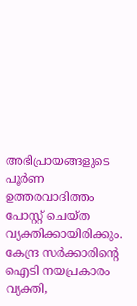അഭിപ്രായങ്ങളുടെ പൂര്‍ണ ഉത്തരവാദിത്തം പോസ്റ്റ് ചെയ്ത വ്യക്തിക്കായിരിക്കും. കേന്ദ്ര സര്‍ക്കാരിന്റെ ഐടി നയപ്രകാരം വ്യക്തി,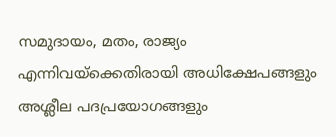സമുദായം, മതം, രാജ്യം എന്നിവയ്‌ക്കെതിരായി അധിക്ഷേപങ്ങളും അശ്ലീല പദപ്രയോഗങ്ങളും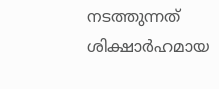നടത്തുന്നത് ശിക്ഷാര്‍ഹമായ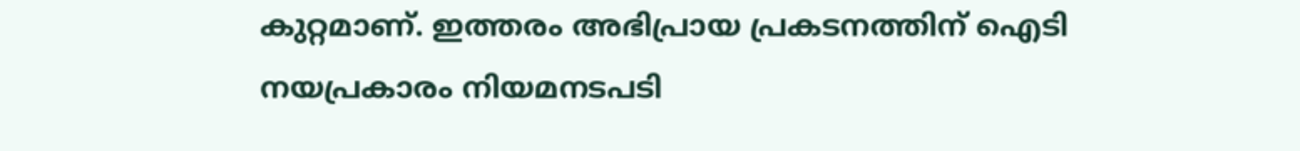കുറ്റമാണ്. ഇത്തരം അഭിപ്രായ പ്രകടനത്തിന് ഐടി നയപ്രകാരം നിയമനടപടി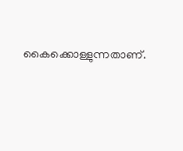കൈക്കൊള്ളുന്നതാണ്.